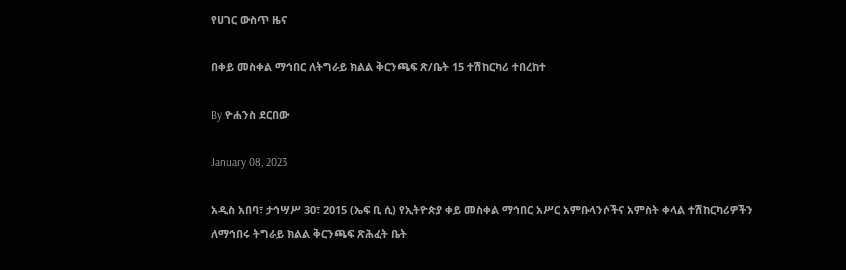የሀገር ውስጥ ዜና

በቀይ መስቀል ማኅበር ለትግራይ ክልል ቅርንጫፍ ጽ/ቤት 15 ተሽከርካሪ ተበረከተ

By ዮሐንስ ደርበው

January 08, 2023

አዲስ አበባ፣ ታኅሣሥ 30፣ 2015 (ኤፍ ቢ ሲ) የኢትዮጵያ ቀይ መስቀል ማኅበር አሥር አምቡላንሶችና አምስት ቀላል ተሽከርካሪዎችን ለማኅበሩ ትግራይ ክልል ቅርንጫፍ ጽሕፈት ቤት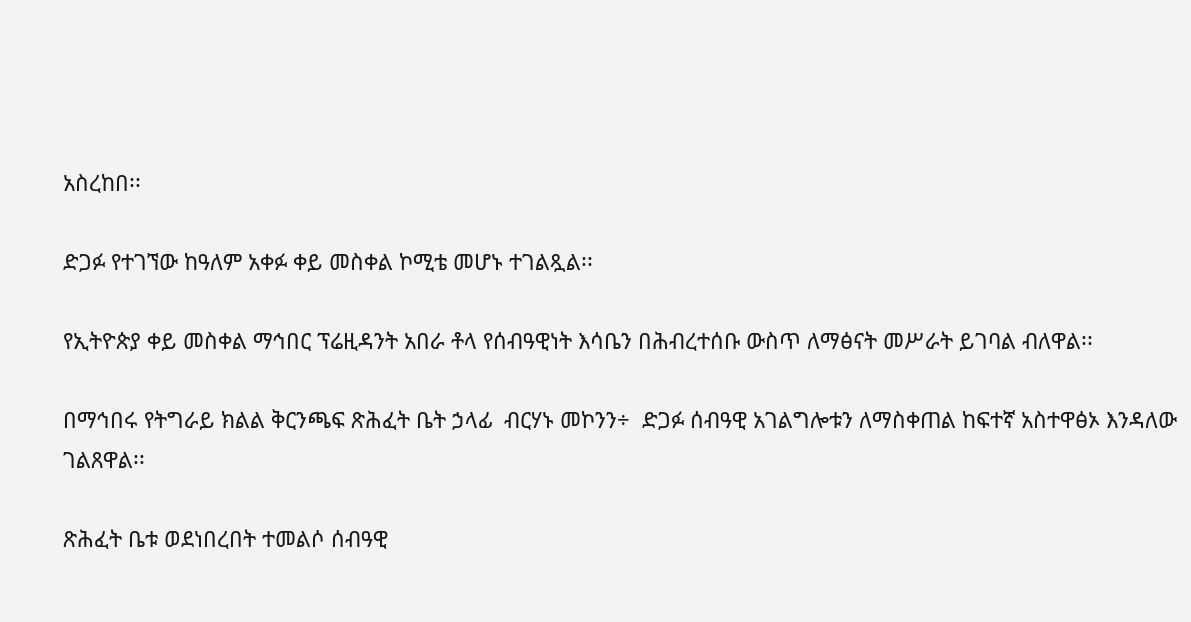አስረከበ፡፡

ድጋፉ የተገኘው ከዓለም አቀፉ ቀይ መስቀል ኮሚቴ መሆኑ ተገልጿል፡፡

የኢትዮጵያ ቀይ መስቀል ማኅበር ፕሬዚዳንት አበራ ቶላ የሰብዓዊነት እሳቤን በሕብረተሰቡ ውስጥ ለማፅናት መሥራት ይገባል ብለዋል፡፡

በማኅበሩ የትግራይ ክልል ቅርንጫፍ ጽሕፈት ቤት ኃላፊ  ብርሃኑ መኮንን÷  ድጋፉ ሰብዓዊ አገልግሎቱን ለማስቀጠል ከፍተኛ አስተዋፅኦ እንዳለው ገልጸዋል፡፡

ጽሕፈት ቤቱ ወደነበረበት ተመልሶ ሰብዓዊ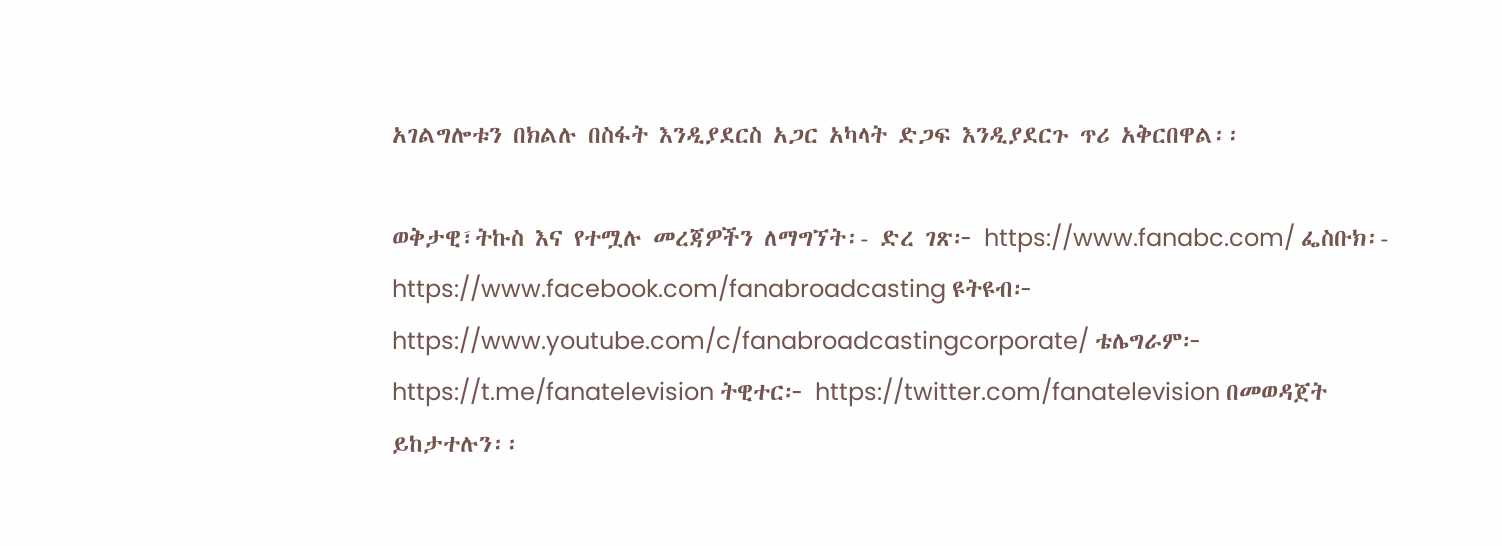አገልግሎቱን በክልሉ በስፋት እንዲያደርስ አጋር አካላት ድጋፍ እንዲያደርጉ ጥሪ አቅርበዋል፡፡

ወቅታዊ፣ትኩስ እና የተሟሉ መረጃዎችን ለማግኘት፡- ድረ ገጽ፦ https://www.fanabc.com/ ፌስቡክ፡- https://www.facebook.com/fanabroadcasting ዩትዩብ፦ https://www.youtube.com/c/fanabroadcastingcorporate/ ቴሌግራም፦ https://t.me/fanatelevision ትዊተር፦ https://twitter.com/fanatelevision በመወዳጀት ይከታተሉን፡፡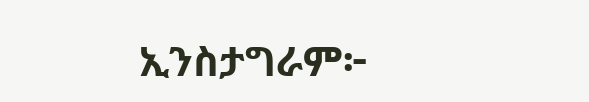ኢንስታግራም፦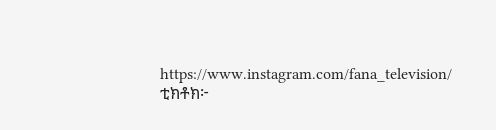https://www.instagram.com/fana_television/ ቲክቶክ፦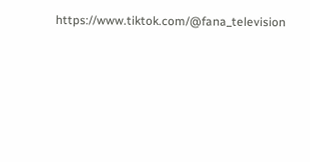https://www.tiktok.com/@fana_television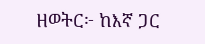ዘወትር፦ ከእኛ ጋር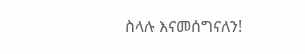ስላሉ እናመሰግናለን!